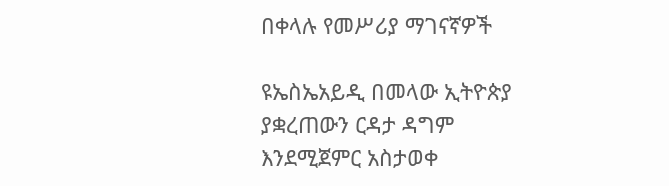በቀላሉ የመሥሪያ ማገናኛዎች

ዩኤስኤአይዲ በመላው ኢትዮጵያ ያቋረጠውን ርዳታ ዳግም እንደሚጀምር አስታወቀ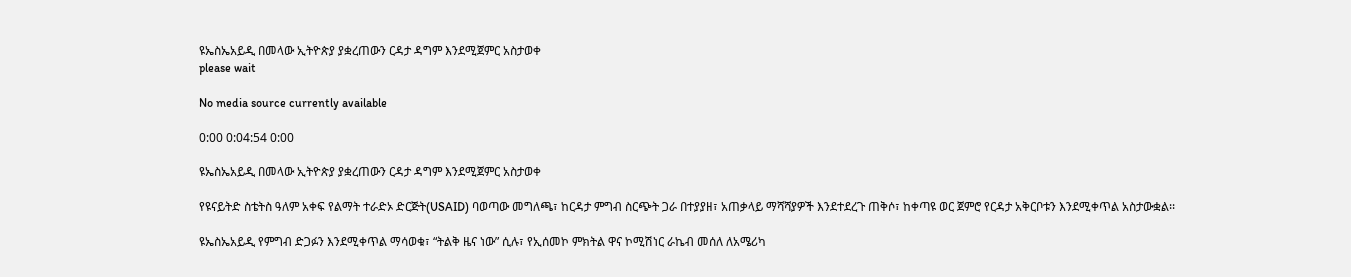ዩኤስኤአይዲ በመላው ኢትዮጵያ ያቋረጠውን ርዳታ ዳግም እንደሚጀምር አስታወቀ
please wait

No media source currently available

0:00 0:04:54 0:00

ዩኤስኤአይዲ በመላው ኢትዮጵያ ያቋረጠውን ርዳታ ዳግም እንደሚጀምር አስታወቀ

የዩናይትድ ስቴትስ ዓለም አቀፍ የልማት ተራድኦ ድርጅት(USAID) ባወጣው መግለጫ፣ ከርዳታ ምግብ ስርጭት ጋራ በተያያዘ፣ አጠቃላይ ማሻሻያዎች እንደተደረጉ ጠቅሶ፣ ከቀጣዩ ወር ጀምሮ የርዳታ አቅርቦቱን እንደሚቀጥል አስታውቋል፡፡

ዩኤስኤአይዲ የምግብ ድጋፉን እንደሚቀጥል ማሳወቁ፣ “ትልቅ ዜና ነው” ሲሉ፣ የኢሰመኮ ምክትል ዋና ኮሚሽነር ራኬብ መሰለ ለአሜሪካ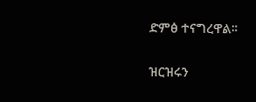ድምፅ ተናግረዋል፡፡

ዝርዝሩን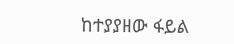ከተያያዘው ፋይል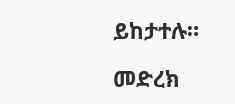ይከታተሉ።

መድረክ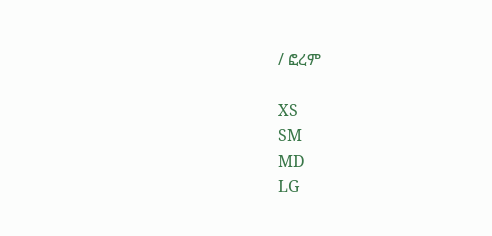/ ፎረም

XS
SM
MD
LG